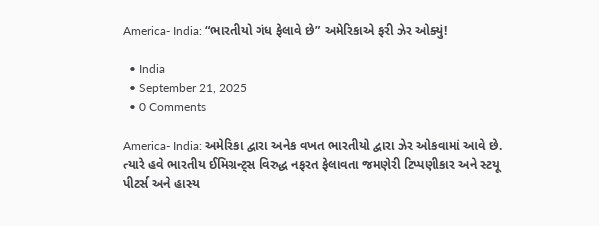America- India: “ભારતીયો ગંધ ફેલાવે છે” અમેરિકાએ ફરી ઝેર ઓક્યું!

  • India
  • September 21, 2025
  • 0 Comments

America- India: અમેરિકા દ્વારા અનેક વખત ભારતીયો દ્વારા ઝેર ઓકવામાં આવે છે. ત્યારે હવે ભારતીય ઈમિગ્રન્ટ્સ વિરુદ્ધ નફરત ફેલાવતા જમણેરી ટિપ્પણીકાર અને સ્ટયૂ પીટર્સ અને હાસ્ય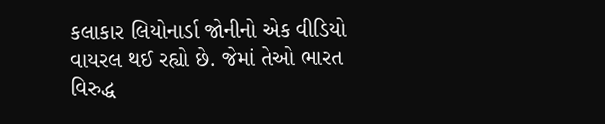કલાકાર લિયોનાર્ડા જોનીનો એક વીડિયો વાયરલ થઈ રહ્યો છે. જેમાં તેઓ ભારત વિરુદ્ધ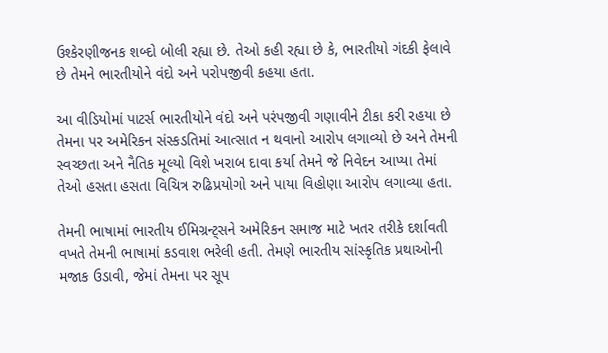ઉશ્કેરણીજનક શબ્દો બોલી રહ્યા છે. તેઓ કહી રહ્યા છે કે, ભારતીયો ગંદકી ફેલાવે છે તેમને ભારતીયોને વંદો અને પરોપજીવી કહયા હતા.

આ વીડિયોમાં પાટર્સ ભારતીયોને વંદો અને પરંપજીવી ગણાવીને ટીકા કરી રહયા છે તેમના પર અમેરિકન સંસ્કડતિમાં આત્સાત ન થવાનો આરોપ લગાવ્યો છે અને તેમની સ્વચ્છતા અને નૈતિક મૂલ્યો વિશે ખરાબ દાવા કર્યા તેમને જે નિવેદન આપ્યા તેમાં તેઓ હસતા હસતા વિચિત્ર રુઢિપ્રયોગો અને પાયા વિહોણા આરોપ લગાવ્યા હતા.

તેમની ભાષામાં ભારતીય ઈમિગ્રન્ટ્સને અમેરિકન સમાજ માટે ખતર તરીકે દર્શાવતી વખતે તેમની ભાષામાં કડવાશ ભરેલી હતી. તેમણે ભારતીય સાંસ્કૃતિક પ્રથાઓની મજાક ઉડાવી, જેમાં તેમના પર સૂપ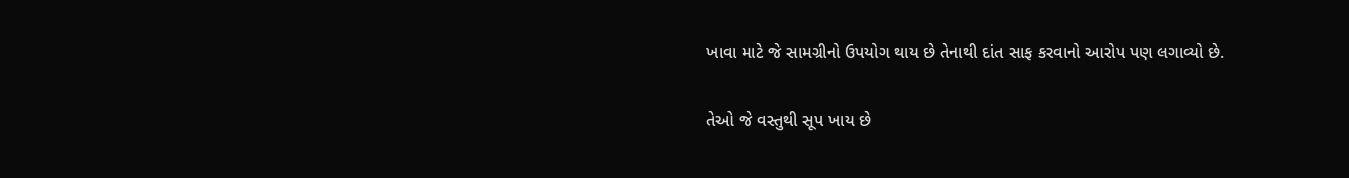ખાવા માટે જે સામગ્રીનો ઉપયોગ થાય છે તેનાથી દાંત સાફ કરવાનો આરોપ પણ લગાવ્યો છે.

તેઓ જે વસ્તુથી સૂપ ખાય છે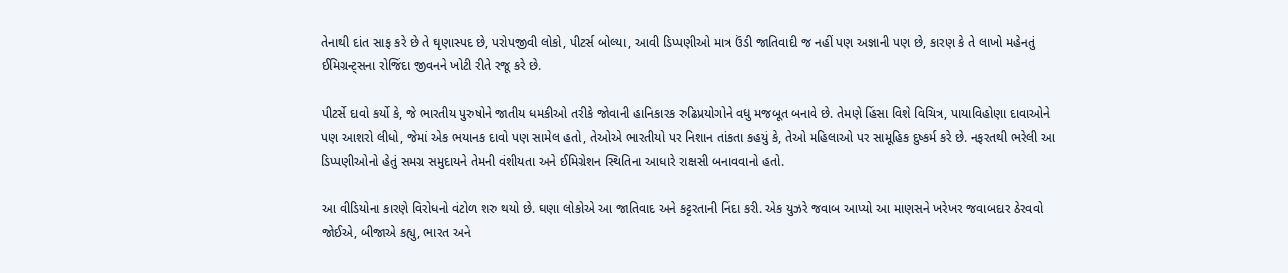તેનાથી દાંત સાફ કરે છે તે ઘૃણાસ્પદ છે, પરોપજીવી લોકો, પીટર્સ બોલ્યા, આવી ડિપ્પણીઓ માત્ર ઉંડી જાતિવાદી જ નહીં પણ અજ્ઞાની પણ છે, કારણ કે તે લાખો મહેનતું ઈમિગ્રન્ટ્સના રોજિંદા જીવનને ખોટી રીતે રજૂ કરે છે.

પીટર્સે દાવો કર્યો કે, જે ભારતીય પુરુષોને જાતીય ધમકીઓ તરીકે જોવાની હાનિકારક રુઢિપ્રયોગોને વધુ મજબૂત બનાવે છે. તેમણે હિંસા વિશે વિચિત્ર, પાયાવિહોણા દાવાઓને પણ આશરો લીધો, જેમાં એક ભયાનક દાવો પણ સામેલ હતો, તેઓએ ભારતીયો પર નિશાન તાંકતા કહયું કે, તેઓ મહિલાઓ પર સામૂહિક દુષ્કર્મ કરે છે. નફરતથી ભરેલી આ ડિપ્પણીઓનો હેતું સમગ્ર સમુદાયને તેમની વંશીયતા અને ઈમિગ્રેશન સ્થિતિના આધારે રાક્ષસી બનાવવાનો હતો.

આ વીડિયોના કારણે વિરોધનો વંટોળ શરુ થયો છે. ઘણા લોકોએ આ જાતિવાદ અને કટ્ટરતાની નિંદા કરી. એક યુઝરે જવાબ આપ્યો આ માણસને ખરેખર જવાબદાર ઠેરવવો જોઈએ, બીજાએ કહ્યુ, ભારત અને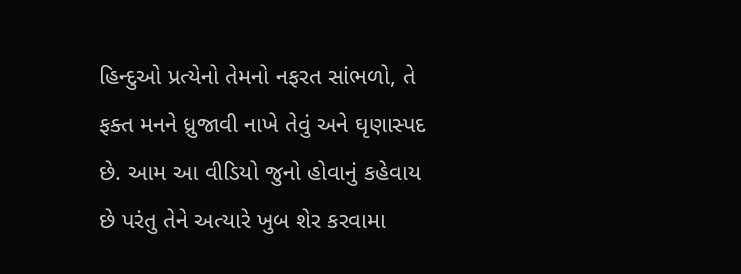હિન્દુઓ પ્રત્યેનો તેમનો નફરત સાંભળો, તે ફક્ત મનને ધ્રુજાવી નાખે તેવું અને ઘૃણાસ્પદ છે. આમ આ વીડિયો જુનો હોવાનું કહેવાય છે પરંતુ તેને અત્યારે ખુબ શેર કરવામા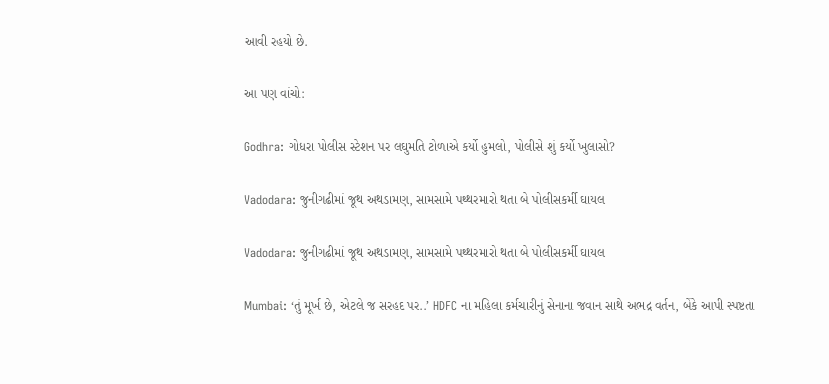આવી રહયો છે.

આ પણ વાંચો:

Godhra: ગોધરા પોલીસ સ્ટેશન પર લઘુમતિ ટોળાએ કર્યો હુમલો, પોલીસે શું કર્યો ખુલાસો?

Vadodara: જુનીગઢીમાં જૂથ અથડામણ, સામસામે પથ્થરમારો થતા બે પોલીસકર્મી ઘાયલ

Vadodara: જુનીગઢીમાં જૂથ અથડામણ, સામસામે પથ્થરમારો થતા બે પોલીસકર્મી ઘાયલ

Mumbai: ‘તું મૂર્ખ છે, એટલે જ સરહદ પર..’ HDFC ના મહિલા કર્મચારીનું સેનાના જવાન સાથે અભદ્ર વર્તન, બેંકે આપી સ્પષ્ટતા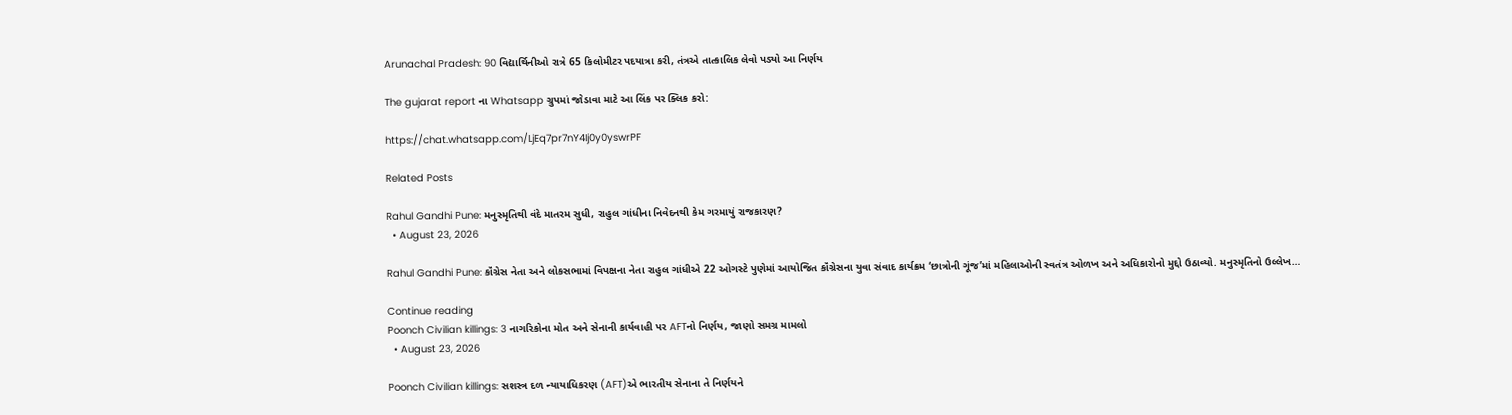Arunachal Pradesh: 90 વિદ્યાર્થિનીઓ રાત્રે 65 કિલોમીટર પદયાત્રા કરી, તંત્રએ તાત્કાલિક લેવો પડ્યો આ નિર્ણય

The gujarat report ના Whatsapp ગ્રુપમાં જોડાવા માટે આ લિંક પર ક્લિક કરો:

https://chat.whatsapp.com/LjEq7pr7nY4Ij0y0yswrPF

Related Posts

Rahul Gandhi Pune: મનુસ્મૃતિથી વંદે માતરમ સુધી, રાહુલ ગાંધીના નિવેદનથી કેમ ગરમાયું રાજકારણ?
  • August 23, 2026

Rahul Gandhi Pune: કૉંગ્રેસ નેતા અને લોકસભામાં વિપક્ષના નેતા રાહુલ ગાંધીએ 22 ઓગસ્ટે પુણેમાં આયોજિત કૉંગ્રેસના યુવા સંવાદ કાર્યક્રમ ‘છાત્રોની ગૂંજ’માં મહિલાઓની સ્વતંત્ર ઓળખ અને અધિકારોનો મુદ્દો ઉઠાવ્યો. મનુસ્મૃતિનો ઉલ્લેખ…

Continue reading
Poonch Civilian killings: 3 નાગરિકોના મોત અને સેનાની કાર્યવાહી પર AFTનો નિર્ણય, જાણો સમગ્ર મામલો
  • August 23, 2026

Poonch Civilian killings: સશસ્ત્ર દળ ન્યાયાધિકરણ (AFT)એ ભારતીય સેનાના તે નિર્ણયને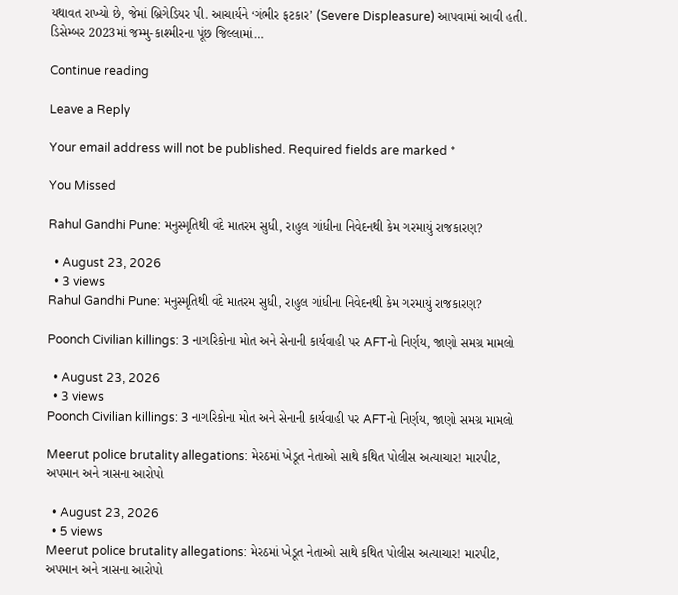યથાવત રાખ્યો છે, જેમાં બ્રિગેડિયર પી. આચાર્યને ‘ગંભીર ફટકાર’ (Severe Displeasure) આપવામાં આવી હતી. ડિસેમ્બર 2023માં જમ્મુ-કાશ્મીરના પૂંછ જિલ્લામાં…

Continue reading

Leave a Reply

Your email address will not be published. Required fields are marked *

You Missed

Rahul Gandhi Pune: મનુસ્મૃતિથી વંદે માતરમ સુધી, રાહુલ ગાંધીના નિવેદનથી કેમ ગરમાયું રાજકારણ?

  • August 23, 2026
  • 3 views
Rahul Gandhi Pune: મનુસ્મૃતિથી વંદે માતરમ સુધી, રાહુલ ગાંધીના નિવેદનથી કેમ ગરમાયું રાજકારણ?

Poonch Civilian killings: 3 નાગરિકોના મોત અને સેનાની કાર્યવાહી પર AFTનો નિર્ણય, જાણો સમગ્ર મામલો

  • August 23, 2026
  • 3 views
Poonch Civilian killings: 3 નાગરિકોના મોત અને સેનાની કાર્યવાહી પર AFTનો નિર્ણય, જાણો સમગ્ર મામલો

Meerut police brutality allegations: મેરઠમાં ખેડૂત નેતાઓ સાથે કથિત પોલીસ અત્યાચાર! મારપીટ, અપમાન અને ત્રાસના આરોપો

  • August 23, 2026
  • 5 views
Meerut police brutality allegations: મેરઠમાં ખેડૂત નેતાઓ સાથે કથિત પોલીસ અત્યાચાર! મારપીટ, અપમાન અને ત્રાસના આરોપો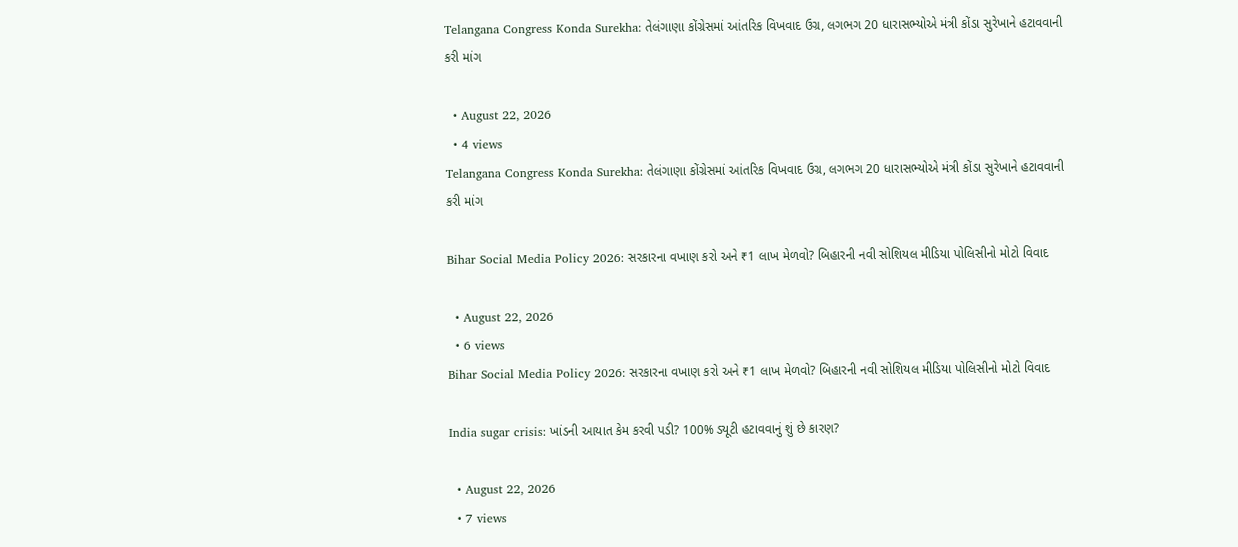Telangana Congress Konda Surekha: તેલંગાણા કોંગ્રેસમાં આંતરિક વિખવાદ ઉગ્ર, લગભગ 20 ધારાસભ્યોએ મંત્રી કોંડા સુરેખાને હટાવવાની કરી માંગ

  • August 22, 2026
  • 4 views
Telangana Congress Konda Surekha: તેલંગાણા કોંગ્રેસમાં આંતરિક વિખવાદ ઉગ્ર, લગભગ 20 ધારાસભ્યોએ મંત્રી કોંડા સુરેખાને હટાવવાની કરી માંગ

Bihar Social Media Policy 2026: સરકારના વખાણ કરો અને ₹1 લાખ મેળવો? બિહારની નવી સોશિયલ મીડિયા પોલિસીનો મોટો વિવાદ

  • August 22, 2026
  • 6 views
Bihar Social Media Policy 2026: સરકારના વખાણ કરો અને ₹1 લાખ મેળવો? બિહારની નવી સોશિયલ મીડિયા પોલિસીનો મોટો વિવાદ

India sugar crisis: ખાંડની આયાત કેમ કરવી પડી? 100% ડ્યૂટી હટાવવાનું શું છે કારણ?

  • August 22, 2026
  • 7 views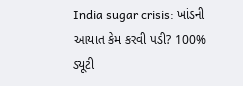India sugar crisis: ખાંડની આયાત કેમ કરવી પડી? 100% ડ્યૂટી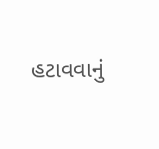હટાવવાનું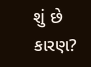શું છે કારણ?